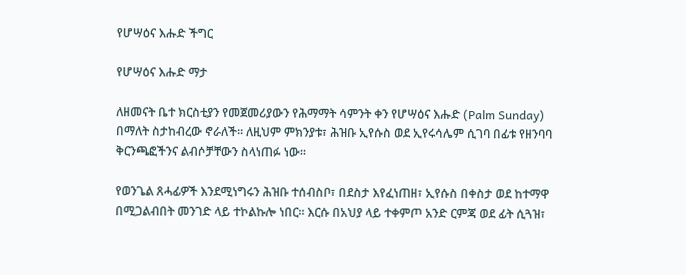የሆሣዕና እሑድ ችግር

የሆሣዕና እሑድ ማታ

ለዘመናት ቤተ ክርስቲያን የመጀመሪያውን የሕማማት ሳምንት ቀን የሆሣዕና እሑድ (Palm Sunday) በማለት ስታከብረው ኖራለች። ለዚህም ምክንያቱ፣ ሕዝቡ ኢየሱስ ወደ ኢየሩሳሌም ሲገባ በፊቱ የዘንባባ ቅርንጫፎችንና ልብሶቻቸውን ስላነጠፉ ነው።

የወንጌል ጸሓፊዎች እንደሚነግሩን ሕዝቡ ተሰብስቦ፣ በደስታ እየፈነጠዘ፣ ኢየሱስ በቀስታ ወደ ከተማዋ በሚጋልብበት መንገድ ላይ ተኮልኩሎ ነበር። እርሱ በአህያ ላይ ተቀምጦ አንድ ርምጃ ወደ ፊት ሲጓዝ፣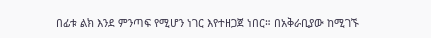በፊቱ ልክ እንደ ምንጣፍ የሚሆን ነገር እየተዘጋጀ ነበር። በአቅራቢያው ከሚገኙ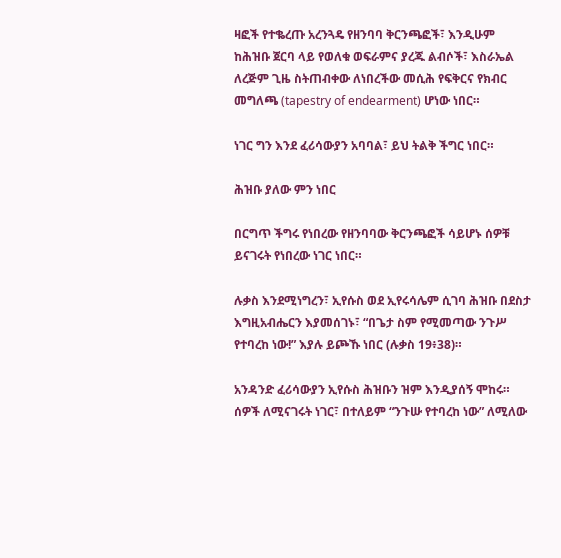ዛፎች የተቈረጡ አረንጓዴ የዘንባባ ቅርንጫፎች፣ እንዲሁም ከሕዝቡ ጀርባ ላይ የወለቁ ወፍራምና ያረጁ ልብሶች፣ እስራኤል ለረጅም ጊዜ ስትጠብቀው ለነበረችው መሲሕ የፍቅርና የክብር መግለጫ (tapestry of endearment) ሆነው ነበር።

ነገር ግን እንደ ፈሪሳውያን አባባል፣ ይህ ትልቅ ችግር ነበር።

ሕዝቡ ያለው ምን ነበር

በርግጥ ችግሩ የነበረው የዘንባባው ቅርንጫፎች ሳይሆኑ ሰዎቹ ይናገሩት የነበረው ነገር ነበር።

ሉቃስ እንደሚነግረን፣ ኢየሱስ ወደ ኢየሩሳሌም ሲገባ ሕዝቡ በደስታ እግዚአብሔርን እያመሰገኑ፣ “በጌታ ስም የሚመጣው ንጉሥ የተባረከ ነው!” እያሉ ይጮኹ ነበር (ሉቃስ 19፥38)።

አንዳንድ ፈሪሳውያን ኢየሱስ ሕዝቡን ዝም እንዲያሰኝ ሞከሩ። ሰዎች ለሚናገሩት ነገር፣ በተለይም “ንጉሡ የተባረከ ነው” ለሚለው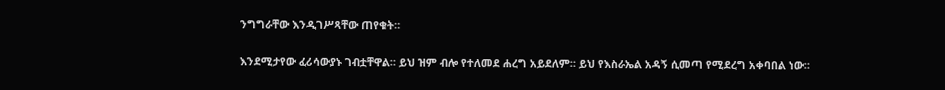ንግግራቸው እንዲገሥጻቸው ጠየቁት።

እንደሚታየው ፈሪሳውያኑ ገብቷቸዋል። ይህ ዝም ብሎ የተለመደ ሐረግ አይደለም። ይህ የእስራኤል አዳኝ ሲመጣ የሚደረግ አቀባበል ነው።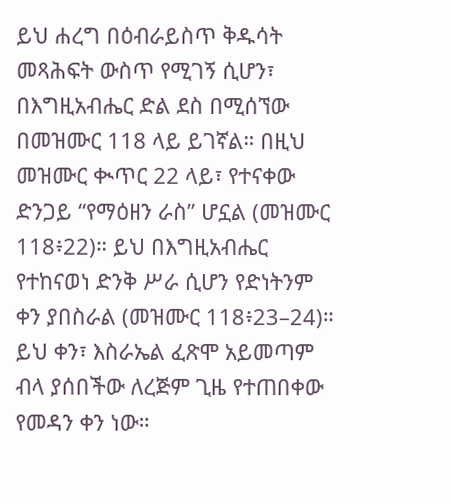ይህ ሐረግ በዕብራይስጥ ቅዱሳት መጻሕፍት ውስጥ የሚገኝ ሲሆን፣ በእግዚአብሔር ድል ደስ በሚሰኘው በመዝሙር 118 ላይ ይገኛል። በዚህ መዝሙር ቊጥር 22 ላይ፣ የተናቀው ድንጋይ “የማዕዘን ራስ” ሆኗል (መዝሙር 118፥22)። ይህ በእግዚአብሔር የተከናወነ ድንቅ ሥራ ሲሆን የድነትንም ቀን ያበስራል (መዝሙር 118፥23–24)። ይህ ቀን፣ እስራኤል ፈጽሞ አይመጣም ብላ ያሰበችው ለረጅም ጊዜ የተጠበቀው የመዳን ቀን ነው።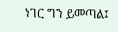ነገር ግን ይመጣል፤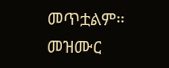መጥቷልም። መዝሙር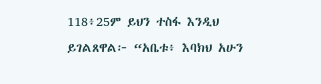118፥25ም ይህን ተስፋ እንዲህ ይገልጸዋል፦ “አቤቱ፥ እባክህ አሁን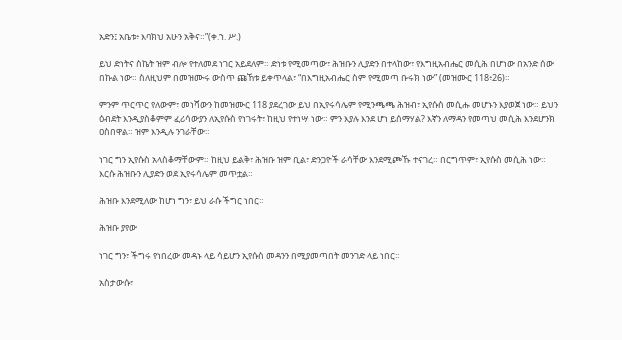አድን፤ አቤቱ፥ እባክህ አሁን አቅና።”(ቀ.ኀ. ሥ.)

ይህ ድነትና ስኬት ዝም ብሎ የተለመደ ነገር አይደለም። ድነቱ የሚመጣው፣ ሕዝቡን ሊያድን በተላከው፣ የእግዚአብሔር መሲሕ በሆነው በአንድ ሰው በኩል ነው። ስለዚህም በመዝሙሩ ውስጥ ጩኸቱ ይቀጥላል፣ “በእግዚአብሔር ስም የሚመጣ ቡሩክ ነው” (መዝሙር 118፥26)።

ምንም ጥርጥር የለውም፣ መነሻውን ከመዝሙር 118 ያደረገው ይህ በኢየሩሳሌም የሚንጫጫ ሕዝብ፣ ኢየሱስ መሲሑ መሆኑን እያወጀ ነው። ይህን ዕብደት እንዲያስቆምም ፈሪሳውያን ለኢየሱስ የነገሩት፣ ከዚህ የተነሣ ነው። ምን እያሉ እንደ ሆነ ይሰማሃል? እኛን ለማዳን የመጣህ መሲሕ እንደሆንክ ዐስበዋል። ዝም እንዲሉ ንገራቸው።

ነገር ግን ኢየሱስ አላስቆማቸውም። ከዚህ ይልቅ፣ ሕዝቡ ዝም ቢል፣ ድንጋዮች ራሳቸው እንደሚጮኹ ተናገረ። በርግጥም፣ ኢየሱስ መሲሕ ነው። እርሱ ሕዝቡን ሊያድን ወደ ኢየሩሳሌም መጥቷል።

ሕዝቡ እንደሚለው ከሆነ ግን፣ ይህ ራሱ ችግር ነበር።

ሕዝቡ ያየው

ነገር ግን፣ ችግሩ የነበረው መዳኑ ላይ ሳይሆን ኢየሱስ መዳንን በሚያመጣበት መንገድ ላይ ነበር።

አስታውሱ፣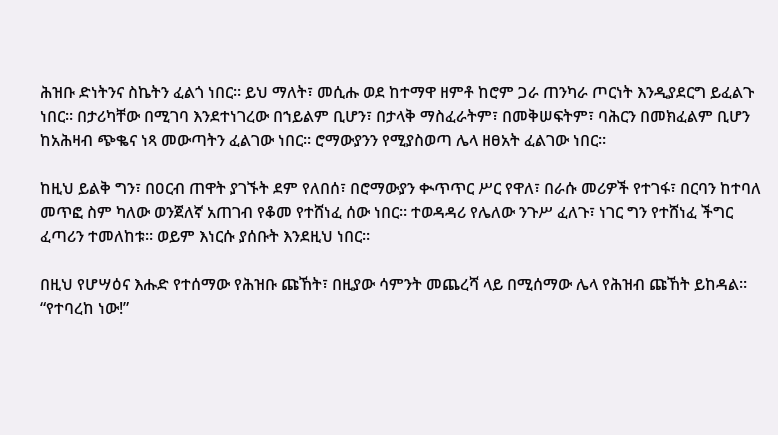ሕዝቡ ድነትንና ስኬትን ፈልጎ ነበር። ይህ ማለት፣ መሲሑ ወደ ከተማዋ ዘምቶ ከሮም ጋራ ጠንካራ ጦርነት እንዲያደርግ ይፈልጉ ነበር። በታሪካቸው በሚገባ እንደተነገረው በኀይልም ቢሆን፣ በታላቅ ማስፈራትም፣ በመቅሠፍትም፣ ባሕርን በመክፈልም ቢሆን ከአሕዛብ ጭቈና ነጻ መውጣትን ፈልገው ነበር። ሮማውያንን የሚያስወጣ ሌላ ዘፀአት ፈልገው ነበር።

ከዚህ ይልቅ ግን፣ በዐርብ ጠዋት ያገኙት ደም የለበሰ፣ በሮማውያን ቊጥጥር ሥር የዋለ፣ በራሱ መሪዎች የተገፋ፣ በርባን ከተባለ መጥፎ ስም ካለው ወንጀለኛ አጠገብ የቆመ የተሸነፈ ሰው ነበር። ተወዳዳሪ የሌለው ንጉሥ ፈለጉ፣ ነገር ግን የተሸነፈ ችግር ፈጣሪን ተመለከቱ። ወይም እነርሱ ያሰቡት እንደዚህ ነበር።

በዚህ የሆሣዕና እሑድ የተሰማው የሕዝቡ ጩኸት፣ በዚያው ሳምንት መጨረሻ ላይ በሚሰማው ሌላ የሕዝብ ጩኸት ይከዳል። “የተባረከ ነው!”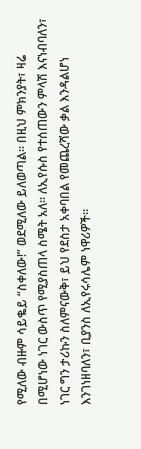የሚለው ብዙም ሳይቈይ “ስቀለው!” ወደሚለው ይለወጣል። በዚህ ምክንያት፣ ዛሬ በሚሆነው ነገር ውስጥ የሚያስጠላ ስሜት አለ። ለኢየሱስ የተሰጠውን ምላሽ እናነብባለን፣ ነገር ግን ታሪኩን ስለምናውቅ፣ ይህ የደስታ አቀባበል የመጨረሻው ቃል እንዳልሆነ እንገነዘባለን፣ ቢያንስ ለኢየሩሳሌም ነዋሪዎች።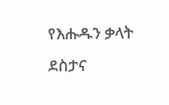የእሑዱን ቃላት  ደስታና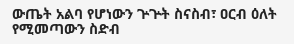ውጤት አልባ የሆነውን ጕጕት ስናስብ፣ ዐርብ ዕለት የሚመጣውን ስድብ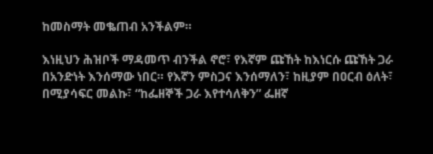ከመስማት መቈጠብ አንችልም።

እነዚህን ሕዝቦች ማዳመጥ ብንችል ኖሮ፣ የእኛም ጩኸት ከእነርሱ ጩኸት ጋራ በአንድነት እንሰማው ነበር። የእኛን ምስጋና እንሰማለን፣ ከዚያም በዐርብ ዕለት፣ በሚያሳፍር መልኩ፣ “ከፌዘኞች ጋራ እየተሳለቅን” ፌዘኛ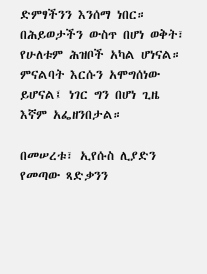ድምፃችንን እንሰማ ነበር። በሕይወታችን ውስጥ በሆነ ወቅት፣ የሁለቱም ሕዝቦች አካል ሆነናል። ምናልባት እርሱን አሞግሰነው ይሆናል፤ ነገር ግን በሆነ ጊዜ እኛም አፌዘንበታል።

በመሠረቱ፣ ኢየሱስ ሊያድን የመጣው ጻድቃንን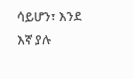ሳይሆን፣ እንደ እኛ ያሉ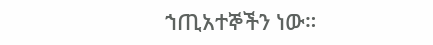ኀጢአተኞችን ነው።